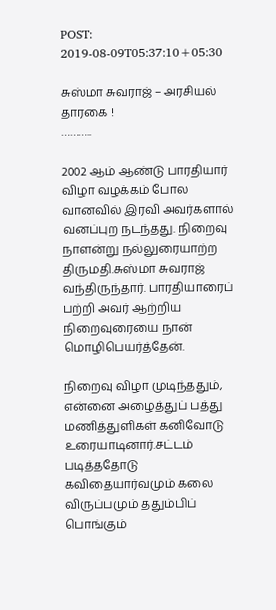POST: 2019-08-09T05:37:10+05:30

சுஸ்மா சுவராஜ் – அரசியல் தாரகை !
………..

2002 ஆம் ஆண்டு பாரதியார் விழா வழக்கம் போல வானவில் இரவி அவர்களால் வனப்புற நடந்தது. நிறைவு நாளன்று நல்லுரையாற்ற திருமதி.சுஸ்மா சுவராஜ் வந்திருந்தார். பாரதியாரைப் பற்றி அவர் ஆற்றிய நிறைவுரையை நான் மொழிபெயர்த்தேன்.

நிறைவு விழா முடிந்ததும், என்னை அழைத்துப் பத்து மணித்துளிகள் கனிவோடு உரையாடினார்.சட்டம் படித்ததோடு கவிதையார்வமும் கலை விருப்பமும் ததும்பிப் பொங்கும்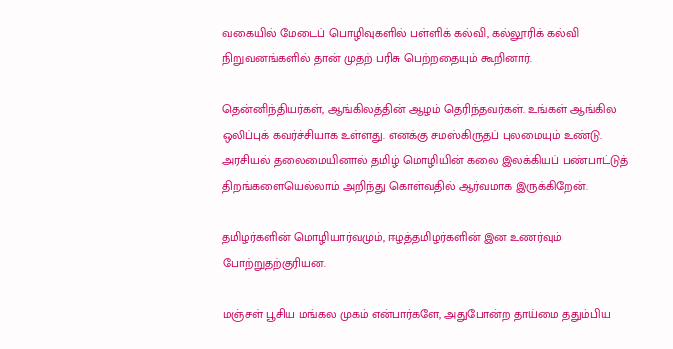வகையில் மேடைப் பொழிவுகளில் பள்ளிக் கல்வி, கல்லூரிக் கல்வி நிறுவனங்களில் தான் முதற் பரிசு பெற்றதையும் கூறினார்.

தென்னிந்தியர்கள், ஆங்கிலத்தின் ஆழம் தெரிந்தவர்கள். உங்கள் ஆங்கில ஒலிப்புக் கவர்ச்சியாக உள்ளது. எனக்கு சமஸ்கிருதப் புலமையும் உண்டு. அரசியல் தலைமையினால் தமிழ் மொழியின் கலை இலக்கியப் பண்பாட்டுத் திறங்களையெல்லாம் அறிந்து கொள்வதில் ஆர்வமாக இருக்கிறேன்.

தமிழர்களின் மொழியார்வமும், ஈழத்தமிழர்களின் இன உணர்வும் போற்றுதற்குரியன.

மஞ்சள் பூசிய மங்கல முகம் என்பார்களே, அதுபோன்ற தாய்மை ததும்பிய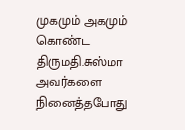முகமும் அகமும் கொண்ட திருமதி.சுஸ்மா அவர்களை நினைத்தபோது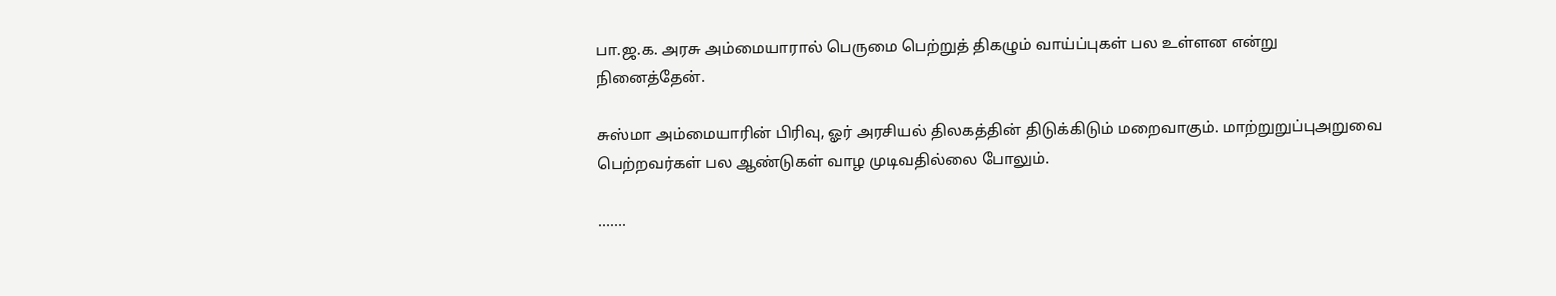பா.ஜ.க. அரசு அம்மையாரால் பெருமை பெற்றுத் திகழும் வாய்ப்புகள் பல உள்ளன என்று நினைத்தேன்.

சுஸ்மா அம்மையாரின் பிரிவு, ஓர் அரசியல் திலகத்தின் திடுக்கிடும் மறைவாகும். மாற்றுறுப்புஅறுவை பெற்றவர்கள் பல ஆண்டுகள் வாழ முடிவதில்லை போலும்.

…….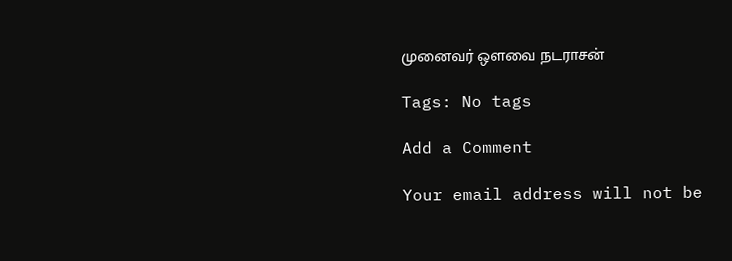முனைவர் ஒளவை நடராசன்

Tags: No tags

Add a Comment

Your email address will not be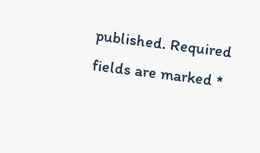published. Required fields are marked *